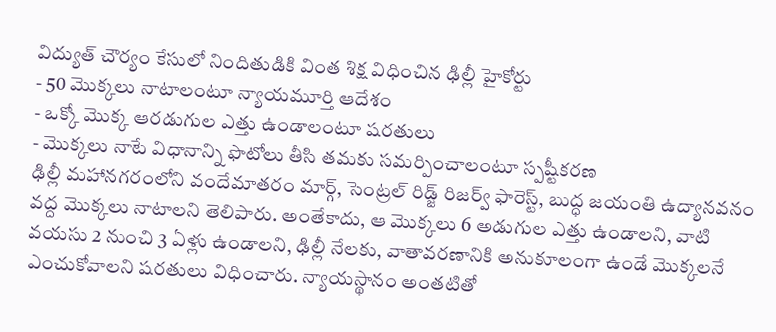విద్యుత్ చౌర్యం కేసులో నిందితుడికి వింత శిక్ష విధించిన ఢిల్లీ హైకోర్టు
- 50 మొక్కలు నాటాలంటూ న్యాయమూర్తి ఆదేశం
- ఒక్కో మొక్క ఆరడుగుల ఎత్తు ఉండాలంటూ షరతులు
- మొక్కలు నాటే విధానాన్ని ఫొటోలు తీసి తమకు సమర్పించాలంటూ స్పష్టీకరణ
ఢిల్లీ మహానగరంలోని వందేమాతరం మార్గ్, సెంట్రల్ రిడ్జ్ రిజర్వ్ ఫారెస్ట్, బుద్ధ జయంతి ఉద్యానవనం వద్ద మొక్కలు నాటాలని తెలిపారు. అంతేకాదు, ఆ మొక్కలు 6 అడుగుల ఎత్తు ఉండాలని, వాటి వయసు 2 నుంచి 3 ఏళ్లు ఉండాలని, ఢిల్లీ నేలకు, వాతావరణానికి అనుకూలంగా ఉండే మొక్కలనే ఎంచుకోవాలని షరతులు విధించారు. న్యాయస్థానం అంతటితో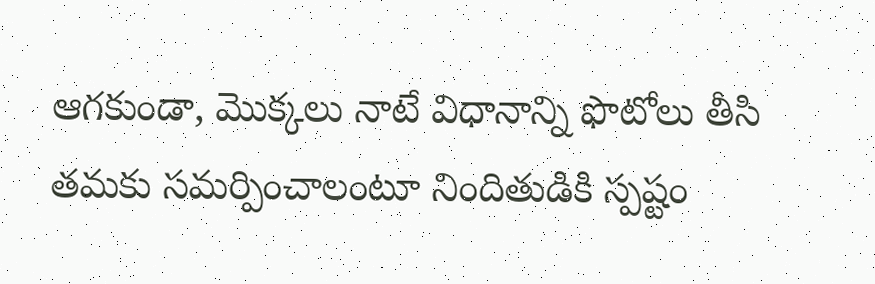ఆగకుండా, మొక్కలు నాటే విధానాన్ని ఫొటోలు తీసి తమకు సమర్పించాలంటూ నిందితుడికి స్పష్టం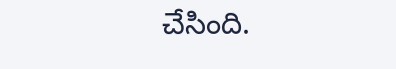చేసింది.